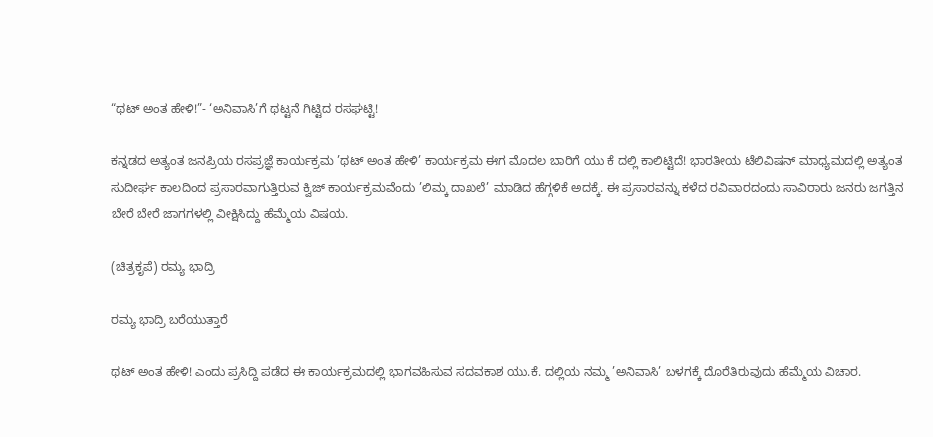“ಥಟ್ ಅಂತ ಹೇಳಿ!”- ‘ಅನಿವಾಸಿ’ಗೆ ಥಟ್ಟನೆ ಗಿಟ್ಟಿದ ರಸಘಟ್ಟಿ!

ಕನ್ನಡದ ಅತ್ಯಂತ ಜನಪ್ರಿಯ ರಸಪ್ರಜ್ಞೆ ಕಾರ್ಯಕ್ರಮ ’ಥಟ್ ಅಂತ ಹೇಳಿ’ ಕಾರ್ಯಕ್ರಮ ಈಗ ಮೊದಲ ಬಾರಿಗೆ ಯು ಕೆ ದಲ್ಲಿ ಕಾಲಿಟ್ಟಿದೆ! ಭಾರತೀಯ ಟೆಲಿವಿಷನ್ ಮಾಧ್ಯಮದಲ್ಲಿ ಅತ್ಯಂತ ಸುದೀರ್ಘ ಕಾಲದಿಂದ ಪ್ರಸಾರವಾಗುತ್ತಿರುವ ಕ್ವಿಜ್ ಕಾರ್ಯಕ್ರಮವೆಂದು ’ಲಿಮ್ಕ ದಾಖಲೆ’ ಮಾಡಿದ ಹೆಗ್ಗಳಿಕೆ ಅದಕ್ಕೆ. ಈ ಪ್ರಸಾರವನ್ನು ಕಳೆದ ರವಿವಾರದಂದು ಸಾವಿರಾರು ಜನರು ಜಗತ್ತಿನ ಬೇರೆ ಬೇರೆ ಜಾಗಗಳಲ್ಲಿ ವೀಕ್ಷಿಸಿದ್ದು ಹೆಮ್ಮೆಯ ವಿಷಯ.

(ಚಿತ್ರಕೃಪೆ) ರಮ್ಯ ಭಾದ್ರಿ

ರಮ್ಯ ಭಾದ್ರಿ ಬರೆಯುತ್ತಾರೆ

ಥಟ್ ಅಂತ ಹೇಳಿ! ಎಂದು ಪ್ರಸಿದ್ದಿ ಪಡೆದ ಈ ಕಾರ್ಯಕ್ರಮದಲ್ಲಿ ಭಾಗವಹಿಸುವ ಸದವಕಾಶ ಯು.ಕೆ. ದಲ್ಲಿಯ ನಮ್ಮ ’ಅನಿವಾಸಿ’ ಬಳಗಕ್ಕೆ ದೊರೆತಿರುವುದು ಹೆಮ್ಮೆಯ ವಿಚಾರ.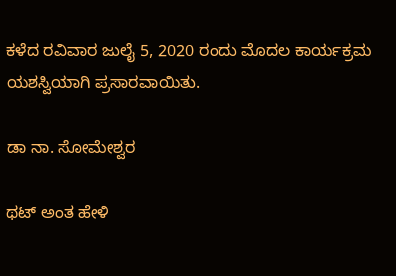ಕಳೆದ ರವಿವಾರ ಜುಲೈ 5, 2020 ರಂದು ಮೊದಲ ಕಾರ್ಯಕ್ರಮ ಯಶಸ್ವಿಯಾಗಿ ಪ್ರಸಾರವಾಯಿತು.

ಡಾ ನಾ. ಸೋಮೇಶ್ವರ

ಥಟ್ ಅಂತ ಹೇಳಿ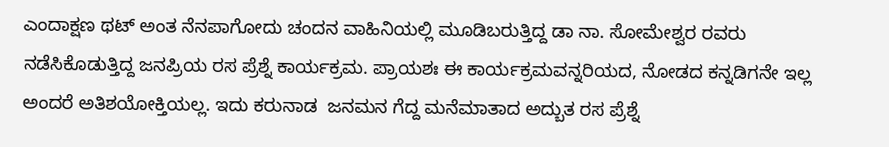ಎಂದಾಕ್ಷಣ ಥಟ್ ಅಂತ ನೆನಪಾಗೋದು ಚಂದನ ವಾಹಿನಿಯಲ್ಲಿ ಮೂಡಿಬರುತ್ತಿದ್ದ ಡಾ ನಾ. ಸೋಮೇಶ್ವರ ರವರು ನಡೆಸಿಕೊಡುತ್ತಿದ್ದ ಜನಪ್ರಿಯ ರಸ ಪ್ರೆಶ್ನೆ ಕಾರ್ಯಕ್ರಮ. ಪ್ರಾಯಶಃ ಈ ಕಾರ್ಯಕ್ರಮವನ್ನರಿಯದ, ನೋಡದ ಕನ್ನಡಿಗನೇ ಇಲ್ಲ ಅಂದರೆ ಅತಿಶಯೋಕ್ತಿಯಲ್ಲ. ಇದು ಕರುನಾಡ  ಜನಮನ ಗೆದ್ದ ಮನೆಮಾತಾದ ಅದ್ಬುತ ರಸ ಪ್ರೆಶ್ನೆ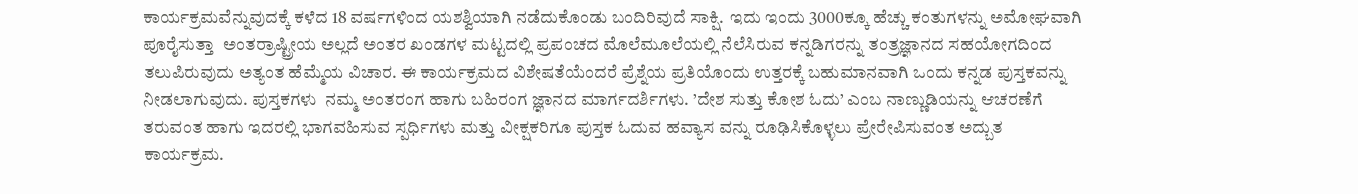ಕಾರ್ಯಕ್ರಮವೆನ್ನುವುದಕ್ಕೆ ಕಳೆದ 18 ವರ್ಷಗಳಿಂದ ಯಶಶ್ವಿಯಾಗಿ ನಡೆದುಕೊಂಡು ಬಂದಿರಿವುದೆ ಸಾಕ್ಷಿ.  ಇದು ಇಂದು 3000ಕ್ಕೂ ಹೆಚ್ಚು ಕಂತುಗಳನ್ನು ಅಮೋಘವಾಗಿ ಪೂರೈಸುತ್ತಾ  ಅಂತರ್ರಾಷ್ಟ್ರೀಯ ಅಲ್ಲದೆ ಅಂತರ ಖಂಡಗಳ ಮಟ್ಟದಲ್ಲಿ ಪ್ರಪಂಚದ ಮೊಲೆಮೂಲೆಯಲ್ಲಿ ನೆಲೆಸಿರುವ ಕನ್ನಡಿಗರನ್ನು ತಂತ್ರಜ್ಞಾನದ ಸಹಯೋಗದಿಂದ ತಲುಪಿರುವುದು ಅತ್ಯಂತ ಹೆಮ್ಮೆಯ ವಿಚಾರ. ಈ ಕಾರ್ಯಕ್ರಮದ ವಿಶೇಷತೆಯೆಂದರೆ ಪ್ರೆಶ್ನೆಯ ಪ್ರತಿಯೊಂದು ಉತ್ತರಕ್ಕೆ ಬಹುಮಾನವಾಗಿ ಒಂದು ಕನ್ನಡ ಪುಸ್ತಕವನ್ನು ನೀಡಲಾಗುವುದು. ಪುಸ್ತಕಗಳು  ನಮ್ಮ ಅಂತರಂಗ ಹಾಗು ಬಹಿರಂಗ ಜ್ಞಾನದ ಮಾರ್ಗದರ್ಶಿಗಳು. ’ದೇಶ ಸುತ್ತು ಕೋಶ ಓದು’ ಎಂಬ ನಾಣ್ಣುಡಿಯನ್ನು ಆಚರಣೆಗೆ ತರುವಂತ ಹಾಗು ಇದರಲ್ಲಿ ಭಾಗವಹಿಸುವ ಸ್ಪರ್ಧಿಗಳು ಮತ್ತು ವೀಕ್ಷಕರಿಗೂ ಪುಸ್ತಕ ಓದುವ ಹವ್ಯಾಸ ವನ್ನು ರೂಢಿಸಿಕೊಳ್ಳಲು ಪ್ರೇರೇಪಿಸುವಂತ ಅದ್ಬುತ ಕಾರ್ಯಕ್ರಮ.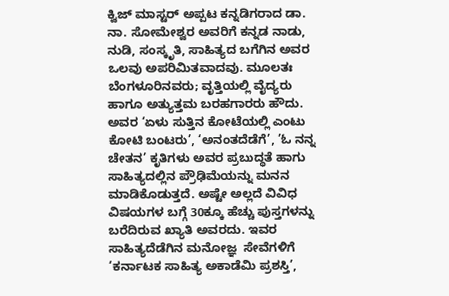ಕ್ವಿಜ್ ಮಾಸ್ಟರ್ ಅಪ್ಪಟ ಕನ್ನಡಿಗರಾದ ಡಾ. ನಾ. ಸೋಮೇಶ್ವರ ಅವರಿಗೆ ಕನ್ನಡ ನಾಡು, ನುಡಿ, ಸಂಸ್ಕೃತಿ, ಸಾಹಿತ್ಯದ ಬಗೆಗಿನ ಅವರ ಒಲವು ಅಪರಿಮಿತವಾದವು. ಮೂಲತಃ  ಬೆಂಗಳೂರಿನವರು; ವೃತ್ತಿಯಲ್ಲಿ ವೈದ್ಯರು ಹಾಗೂ ಅತ್ಯುತ್ತಮ ಬರಹಗಾರರು ಹೌದು. ಅವರ ‘ಏಳು ಸುತ್ತಿನ ಕೋಟೆಯಲ್ಲಿ ಎಂಟು ಕೋಟಿ ಬಂಟರು’, ‘ಅನಂತದೆಡೆಗೆ’, ’ಓ ನನ್ನ ಚೇತನ’ ಕೃತಿಗಳು ಅವರ ಪ್ರಬುದ್ಧತೆ ಹಾಗು ಸಾಹಿತ್ಯದಲ್ಲಿನ ಪ್ರೌಢಿಮೆಯನ್ನು ಮನನ ಮಾಡಿಕೊಡುತ್ತದೆ. ಅಷ್ಟೇ ಅಲ್ಲದೆ ವಿವಿಧ ವಿಷಯಗಳ ಬಗ್ಗೆ 30ಕ್ಕೂ ಹೆಚ್ಚು ಪುಸ್ತಗಳನ್ನು ಬರೆದಿರುವ ಖ್ಯಾತಿ ಅವರದು. ಇವರ ಸಾಹಿತ್ಯದೆಡೆಗಿನ ಮನೋಜ್ಞ  ಸೇವೆಗಳಿಗೆ ‘ಕರ್ನಾಟಕ ಸಾಹಿತ್ಯ ಅಕಾಡೆಮಿ ಪ್ರಶಸ್ತಿ’,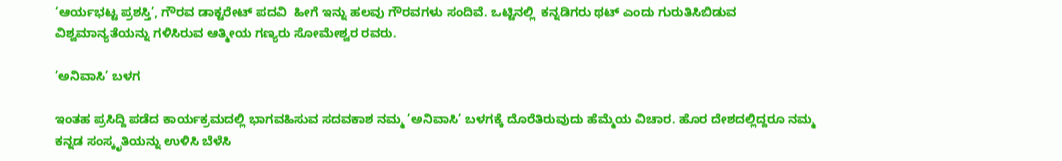‘ಆರ್ಯಭಟ್ಟ ಪ್ರಶಸ್ತಿ’, ಗೌರವ ಡಾಕ್ಟರೇಟ್ ಪದವಿ  ಹೀಗೆ ಇನ್ನು ಹಲವು ಗೌರವಗಳು ಸಂದಿವೆ. ಒಟ್ಟಿನಲ್ಲಿ  ಕನ್ನಡಿಗರು ಥಟ್ ಎಂದು ಗುರುತಿಸಿಬಿಡುವ ವಿಶ್ವಮಾನ್ಯತೆಯನ್ನು ಗಳಿಸಿರುವ ಆತ್ಮೀಯ ಗಣ್ಯರು ಸೋಮೇಶ್ವರ ರವರು.

’ಅನಿವಾಸಿ’ ಬಳಗ

ಇಂತಹ ಪ್ರಸಿದ್ದಿ ಪಡೆದ ಕಾರ್ಯಕ್ರಮದಲ್ಲಿ ಭಾಗವಹಿಸುವ ಸದವಕಾಶ ನಮ್ಮ ’ಅನಿವಾಸಿ’ ಬಳಗಕ್ಕೆ ದೊರೆತಿರುವುದು ಹೆಮ್ಮೆಯ ವಿಚಾರ. ಹೊರ ದೇಶದಲ್ಲಿದ್ದರೂ ನಮ್ಮ ಕನ್ನಡ ಸಂಸ್ಕೃತಿಯನ್ನು ಉಳಿಸಿ ಬೆಳೆಸಿ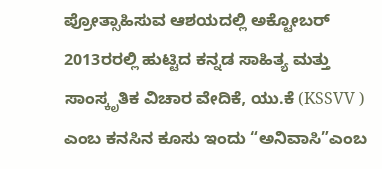ಪ್ರೋತ್ಸಾಹಿಸುವ ಆಶಯದಲ್ಲಿ ಅಕ್ಟೋಬರ್ 2013ರರಲ್ಲಿ ಹುಟ್ಟಿದ ಕನ್ನಡ ಸಾಹಿತ್ಯ ಮತ್ತು ಸಾಂಸ್ಕೃತಿಕ ವಿಚಾರ ವೇದಿಕೆ, ಯು.ಕೆ (KSSVV ) ಎಂಬ ಕನಸಿನ ಕೂಸು ಇಂದು “ಅನಿವಾಸಿ”ಎಂಬ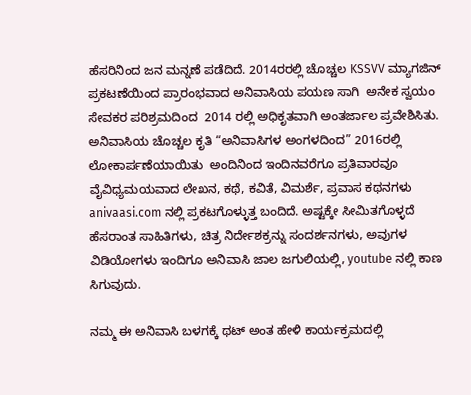ಹೆಸರಿನಿಂದ ಜನ ಮನ್ನಣೆ ಪಡೆದಿದೆ. 2014ರರಲ್ಲಿ ಚೊಚ್ಚಲ KSSVV ಮ್ಯಾಗಜಿನ್ ಪ್ರಕಟಣೆಯಿಂದ ಪ್ರಾರಂಭವಾದ ಅನಿವಾಸಿಯ ಪಯಣ ಸಾಗಿ  ಅನೇಕ ಸ್ವಯಂ  ಸೇವಕರ ಪರಿಶ್ರಮದಿಂದ  2014 ರಲ್ಲಿ ಅಧಿಕೃತವಾಗಿ ಅಂತರ್ಜಾಲ ಪ್ರವೇಶಿಸಿತು.  ಅನಿವಾಸಿಯ ಚೊಚ್ಚಲ ಕೃತಿ “ಅನಿವಾಸಿಗಳ ಅಂಗಳದಿಂದ” 2016ರಲ್ಲಿ ಲೋಕಾರ್ಪಣೆಯಾಯಿತು  ಅಂದಿನಿಂದ ಇಂದಿನವರೆಗೂ ಪ್ರತಿವಾರವೂ ವೈವಿಧ್ಯಮಯವಾದ ಲೇಖನ, ಕಥೆ, ಕವಿತೆ, ವಿಮರ್ಶೆ, ಪ್ರವಾಸ ಕಥನಗಳು anivaasi.com ನಲ್ಲಿ ಪ್ರಕಟಗೊಳ್ಳುತ್ತ ಬಂದಿದೆ. ಅಷ್ಟಕ್ಕೇ ಸೀಮಿತಗೊಳ್ಳದೆ ಹೆಸರಾಂತ ಸಾಹಿತಿಗಳು, ಚಿತ್ರ ನಿರ್ದೇಶಕ್ರನ್ನು ಸಂದರ್ಶನಗಳು, ಅವುಗಳ ವಿಡಿಯೋಗಳು ಇಂದಿಗೂ ಅನಿವಾಸಿ ಜಾಲ ಜಗುಲಿಯಲ್ಲಿ, youtube ನಲ್ಲಿ ಕಾಣ ಸಿಗುವುದು.

ನಮ್ಮ ಈ ಅನಿವಾಸಿ ಬಳಗಕ್ಕೆ ಥಟ್ ಅಂತ ಹೇಳಿ ಕಾರ್ಯಕ್ರಮದಲ್ಲಿ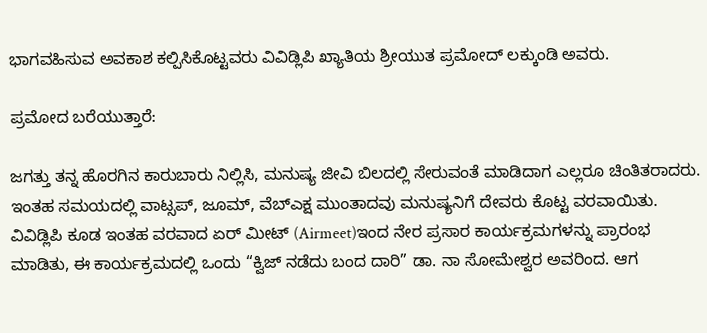ಭಾಗವಹಿಸುವ ಅವಕಾಶ ಕಲ್ಪಿಸಿಕೊಟ್ಟವರು ವಿವಿಡ್ಲಿಪಿ ಖ್ಯಾತಿಯ ಶ್ರೀಯುತ ಪ್ರಮೋದ್ ಲಕ್ಕುಂಡಿ ಅವರು.

ಪ್ರಮೋದ ಬರೆಯುತ್ತಾರೆ:

ಜಗತ್ತು ತನ್ನ ಹೊರಗಿನ ಕಾರುಬಾರು ನಿಲ್ಲಿಸಿ, ಮನುಷ್ಯ ಜೀವಿ ಬಿಲದಲ್ಲಿ ಸೇರುವಂತೆ ಮಾಡಿದಾಗ ಎಲ್ಲರೂ ಚಿಂತಿತರಾದರು. ಇಂತಹ ಸಮಯದಲ್ಲಿ ವಾಟ್ಸಪ್, ಜೂಮ್, ವೆಬ್ಎಕ್ಷ ಮುಂತಾದವು ಮನುಷ್ಯನಿಗೆ ದೇವರು ಕೊಟ್ಟ ವರವಾಯಿತು. ವಿವಿಡ್ಲಿಪಿ ಕೂಡ ಇಂತಹ ವರವಾದ ಏರ್ ಮೀಟ್ (Airmeet)ಇಂದ ನೇರ ಪ್ರಸಾರ ಕಾರ್ಯಕ್ರಮಗಳನ್ನು ಪ್ರಾರಂಭ ಮಾಡಿತು, ಈ ಕಾರ್ಯಕ್ರಮದಲ್ಲಿ ಒಂದು “ಕ್ವಿಜ್ ನಡೆದು ಬಂದ ದಾರಿ” ಡಾ. ನಾ ಸೋಮೇಶ್ವರ ಅವರಿಂದ. ಆಗ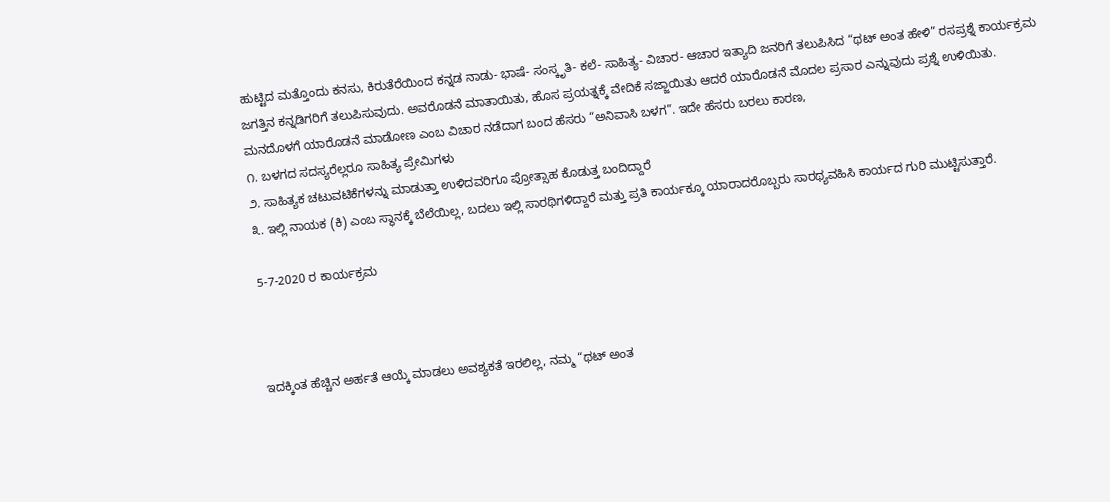ಹುಟ್ಟಿದ ಮತ್ತೊಂದು ಕನಸು, ಕಿರುತೆರೆಯಿಂದ ಕನ್ನಡ ನಾಡು- ಭಾಷೆ- ಸಂಸ್ಕೃತಿ- ಕಲೆ- ಸಾಹಿತ್ಯ- ವಿಚಾರ- ಆಚಾರ ಇತ್ಯಾದಿ ಜನರಿಗೆ ತಲುಪಿಸಿದ “ಥಟ್ ಅಂತ ಹೇಳಿ” ರಸಪ್ರಶ್ನೆ ಕಾರ್ಯಕ್ರಮ ಜಗತ್ತಿನ ಕನ್ನಡಿಗರಿಗೆ ತಲುಪಿಸುವುದು. ಅವರೊಡನೆ ಮಾತಾಯಿತು, ಹೊಸ ಪ್ರಯತ್ನಕ್ಕೆ ವೇದಿಕೆ ಸಜ್ಜಾಯಿತು ಆದರೆ ಯಾರೊಡನೆ ಮೊದಲ ಪ್ರಸಾರ ಎನ್ನುವುದು ಪ್ರಶ್ನೆ ಉಳಿಯಿತು.
ಮನದೊಳಗೆ ಯಾರೊಡನೆ ಮಾಡೋಣ ಎಂಬ ವಿಚಾರ ನಡೆದಾಗ ಬಂದ ಹೆಸರು “ಅನಿವಾಸಿ ಬಳಗ”. ಇದೇ ಹೆಸರು ಬರಲು ಕಾರಣ,
೧. ಬಳಗದ ಸದಸ್ಯರೆಲ್ಲರೂ ಸಾಹಿತ್ಯ ಪ್ರೇಮಿಗಳು
೨. ಸಾಹಿತ್ಯಕ ಚಟುವಟಿಕೆಗಳನ್ನು ಮಾಡುತ್ತಾ ಉಳಿದವರಿಗೂ ಪ್ರೋತ್ಸಾಹ ಕೊಡುತ್ತ ಬಂದಿದ್ದಾರೆ
೩. ಇಲ್ಲಿ ನಾಯಕ (ಕಿ) ಎಂಬ ಸ್ಥಾನಕ್ಕೆ ಬೆಲೆಯಿಲ್ಲ, ಬದಲು ಇಲ್ಲಿ ಸಾರಥಿಗಳಿದ್ದಾರೆ ಮತ್ತು ಪ್ರತಿ ಕಾರ್ಯಕ್ಕೂ ಯಾರಾದರೊಬ್ಬರು ಸಾರಥ್ಯವಹಿಸಿ ಕಾರ್ಯದ ಗುರಿ ಮುಟ್ಟಿಸುತ್ತಾರೆ.

5-7-2020 ರ ಕಾರ್ಯಕ್ರಮ



ಇದಕ್ಕಿಂತ ಹೆಚ್ಚಿನ ಅರ್ಹತೆ ಆಯ್ಕೆ ಮಾಡಲು ಅವಶ್ಯಕತೆ ಇರಲಿಲ್ಲ, ನಮ್ಮ “ಥಟ್ ಅಂತ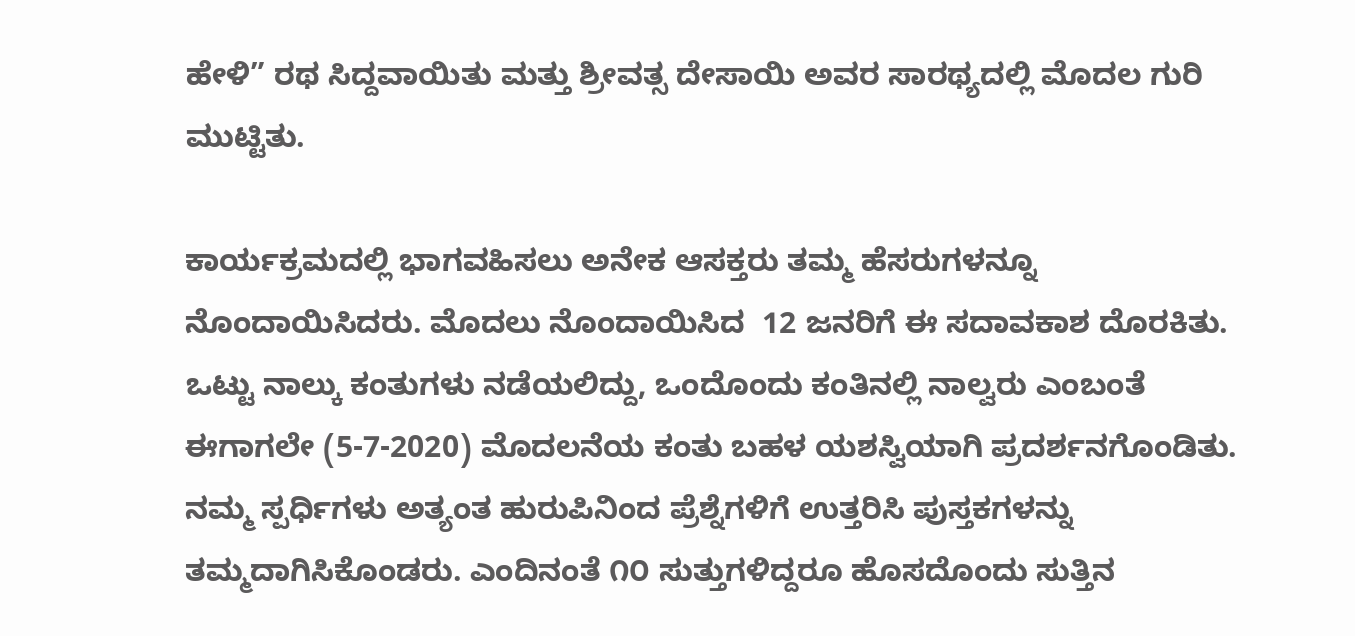ಹೇಳಿ” ರಥ ಸಿದ್ದವಾಯಿತು ಮತ್ತು ಶ್ರೀವತ್ಸ ದೇಸಾಯಿ ಅವರ ಸಾರಥ್ಯದಲ್ಲಿ ಮೊದಲ ಗುರಿ ಮುಟ್ಟಿತು.

ಕಾರ್ಯಕ್ರಮದಲ್ಲಿ ಭಾಗವಹಿಸಲು ಅನೇಕ ಆಸಕ್ತರು ತಮ್ಮ ಹೆಸರುಗಳನ್ನೂ ನೊಂದಾಯಿಸಿದರು. ಮೊದಲು ನೊಂದಾಯಿಸಿದ  12 ಜನರಿಗೆ ಈ ಸದಾವಕಾಶ ದೊರಕಿತು. ಒಟ್ಟು ನಾಲ್ಕು ಕಂತುಗಳು ನಡೆಯಲಿದ್ದು, ಒಂದೊಂದು ಕಂತಿನಲ್ಲಿ ನಾಲ್ವರು ಎಂಬಂತೆ ಈಗಾಗಲೇ (5-7-2020) ಮೊದಲನೆಯ ಕಂತು ಬಹಳ ಯಶಸ್ವಿಯಾಗಿ ಪ್ರದರ್ಶನಗೊಂಡಿತು. ನಮ್ಮ ಸ್ಪರ್ಧಿಗಳು ಅತ್ಯಂತ ಹುರುಪಿನಿಂದ ಪ್ರೆಶ್ನೆಗಳಿಗೆ ಉತ್ತರಿಸಿ ಪುಸ್ತಕಗಳನ್ನು ತಮ್ಮದಾಗಿಸಿಕೊಂಡರು. ಎಂದಿನಂತೆ ೧೦ ಸುತ್ತುಗಳಿದ್ದರೂ ಹೊಸದೊಂದು ಸುತ್ತಿನ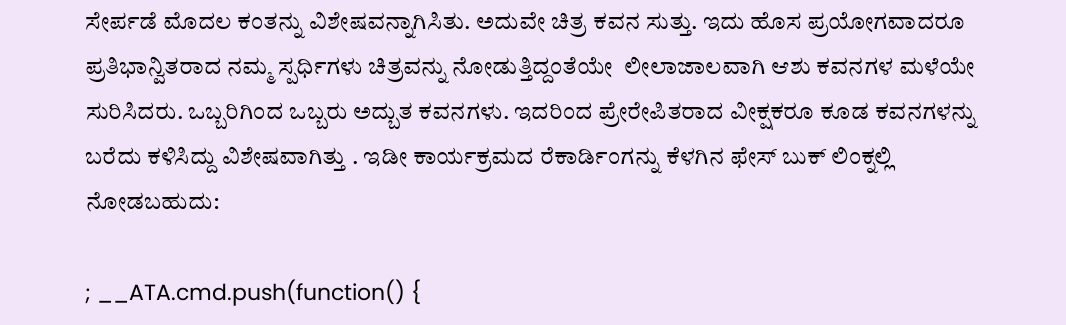ಸೇರ್ಪಡೆ ಮೊದಲ ಕಂತನ್ನು ವಿಶೇಷವನ್ನಾಗಿಸಿತು. ಅದುವೇ ಚಿತ್ರ ಕವನ ಸುತ್ತು. ಇದು ಹೊಸ ಪ್ರಯೋಗವಾದರೂ ಪ್ರತಿಭಾನ್ವಿತರಾದ ನಮ್ಮ ಸ್ಪರ್ಧಿಗಳು ಚಿತ್ರವನ್ನು ನೋಡುತ್ತಿದ್ದಂತೆಯೇ  ಲೀಲಾಜಾಲವಾಗಿ ಆಶು ಕವನಗಳ ಮಳೆಯೇ ಸುರಿಸಿದರು. ಒಬ್ಬರಿಗಿಂದ ಒಬ್ಬರು ಅದ್ಬುತ ಕವನಗಳು. ಇದರಿಂದ ಪ್ರೇರೇಪಿತರಾದ ವೀಕ್ಷಕರೂ ಕೂಡ ಕವನಗಳನ್ನು ಬರೆದು ಕಳಿಸಿದ್ದು ವಿಶೇಷವಾಗಿತ್ತು . ಇಡೀ ಕಾರ್ಯಕ್ರಮದ ರೆಕಾರ್ಡಿಂಗನ್ನು ಕೆಳಗಿನ ಫೇಸ್ ಬುಕ್ ಲಿಂಕ್ನಲ್ಲಿ ನೋಡಬಹುದು:

; __ATA.cmd.push(function() {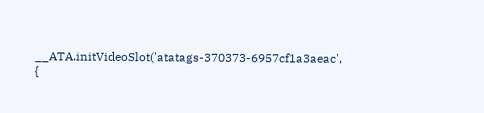__ATA.initVideoSlot('atatags-370373-6957cf1a3aeac', {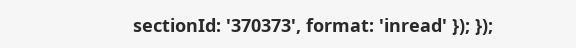sectionId: '370373', format: 'inread' }); });